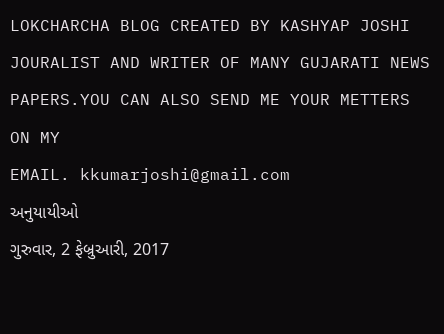LOKCHARCHA BLOG CREATED BY KASHYAP JOSHI JOURALIST AND WRITER OF MANY GUJARATI NEWS PAPERS.YOU CAN ALSO SEND ME YOUR METTERS ON MY
EMAIL. kkumarjoshi@gmail.com
અનુયાયીઓ
ગુરુવાર, 2 ફેબ્રુઆરી, 2017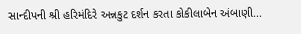સાન્દીપની શ્રી હરિમંદિરે અન્નકુટ દર્શન કરતા કોકીલાબેન અંબાણી...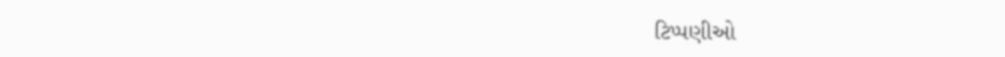ટિપ્પણીઓ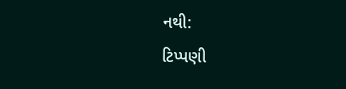નથી:
ટિપ્પણી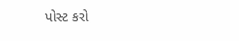પોસ્ટ કરો